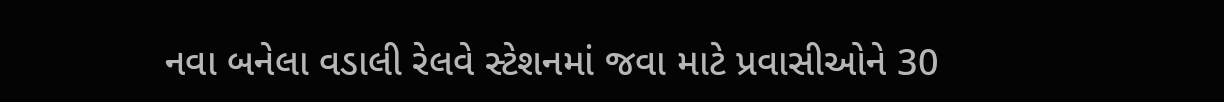નવા બનેલા વડાલી રેલવે સ્ટેશનમાં જવા માટે પ્રવાસીઓને 30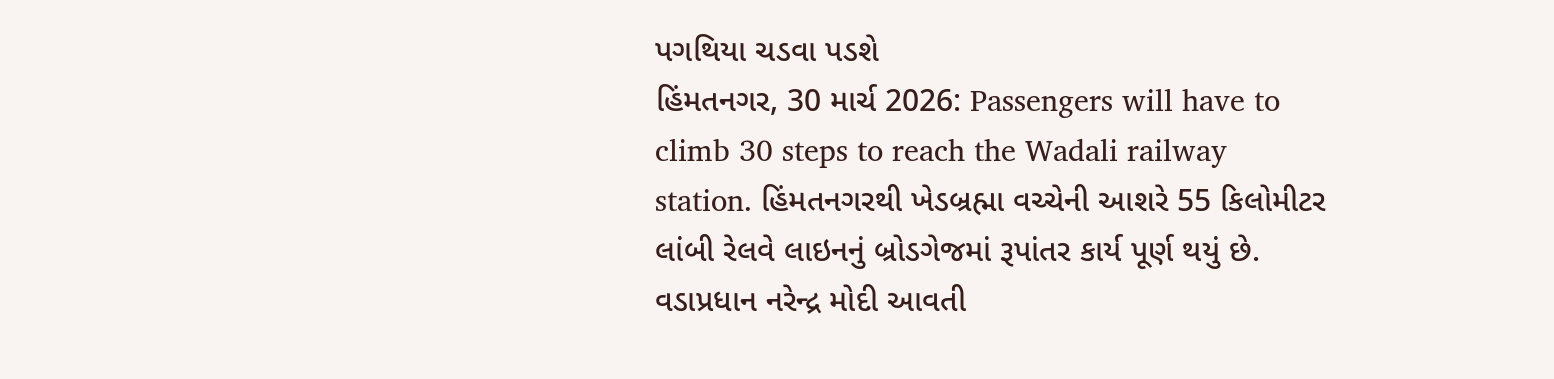પગથિયા ચડવા પડશે
હિંમતનગર, 30 માર્ચ 2026: Passengers will have to climb 30 steps to reach the Wadali railway station. હિંમતનગરથી ખેડબ્રહ્મા વચ્ચેની આશરે 55 કિલોમીટર લાંબી રેલવે લાઇનનું બ્રોડગેજમાં રૂપાંતર કાર્ય પૂર્ણ થયું છે. વડાપ્રધાન નરેન્દ્ર મોદી આવતી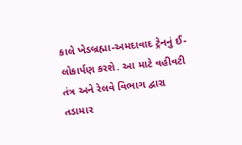કાલે ખેડબ્રહ્મા-અમદાવાદ ટ્રેનનું ઈ-લોકાર્પણ કરશે. આ માટે વહીવટી તંત્ર અને રેલવે વિભાગ દ્વારા તડામાર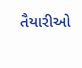તૈયારીઓ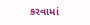કરવામાં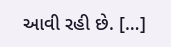આવી રહી છે. […]